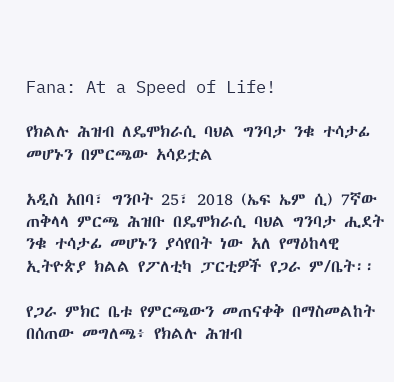Fana: At a Speed of Life!

የክልሉ ሕዝብ ለዴሞክራሲ ባህል ግንባታ ንቁ ተሳታፊ መሆኑን በምርጫው አሳይቷል

አዲስ አበባ፣ ግንቦት 25፣ 2018 (ኤፍ ኤም ሲ) 7ኛው ጠቅላላ ምርጫ ሕዝቡ በዴሞክራሲ ባህል ግንባታ ሒደት ንቁ ተሳታፊ መሆኑን ያሳየበት ነው አለ የማዕከላዊ ኢትዮጵያ ክልል የፖለቲካ ፓርቲዎች የጋራ ም/ቤት፡፡

የጋራ ምክር ቤቱ የምርጫውን መጠናቀቅ በማስመልከት በሰጠው መግለጫ፥ የክልሉ ሕዝብ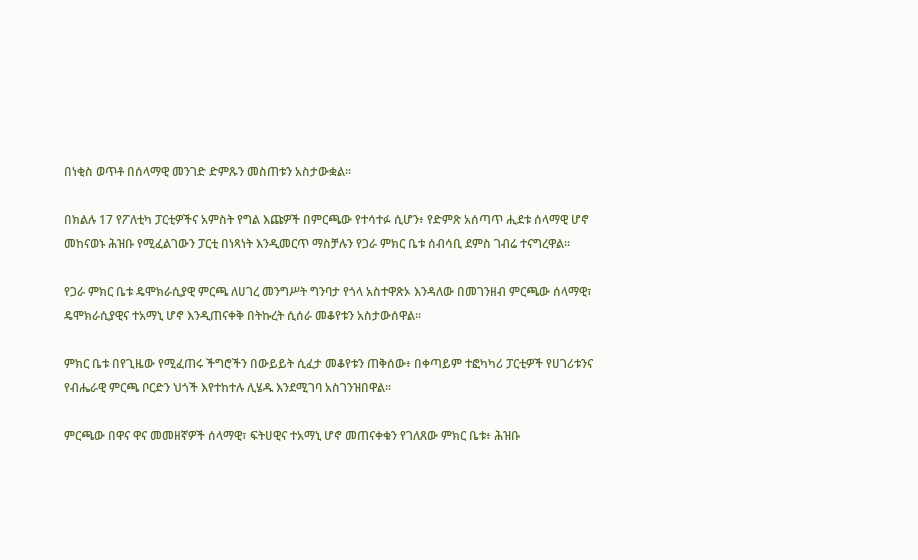በነቂስ ወጥቶ በሰላማዊ መንገድ ድምጹን መስጠቱን አስታውቋል።

በክልሉ 17 የፖለቲካ ፓርቲዎችና አምስት የግል እጩዎች በምርጫው የተሳተፉ ሲሆን፥ የድምጽ አሰጣጥ ሒደቱ ሰላማዊ ሆኖ መከናወኑ ሕዝቡ የሚፈልገውን ፓርቲ በነጻነት እንዲመርጥ ማስቻሉን የጋራ ምክር ቤቱ ሰብሳቢ ደምስ ገብሬ ተናግረዋል፡፡

የጋራ ምክር ቤቱ ዴሞክራሲያዊ ምርጫ ለሀገረ መንግሥት ግንባታ የጎላ አስተዋጽኦ እንዳለው በመገንዘብ ምርጫው ሰላማዊ፣ ዴሞክራሲያዊና ተአማኒ ሆኖ እንዲጠናቀቅ በትኩረት ሲሰራ መቆየቱን አስታውሰዋል።

ምክር ቤቱ በየጊዜው የሚፈጠሩ ችግሮችን በውይይት ሲፈታ መቆየቱን ጠቅሰው፥ በቀጣይም ተፎካካሪ ፓርቲዎች የሀገሪቱንና የብሔራዊ ምርጫ ቦርድን ህጎች እየተከተሉ ሊሄዱ እንደሚገባ አስገንዝበዋል፡፡

ምርጫው በዋና ዋና መመዘኛዎች ሰላማዊ፣ ፍትሀዊና ተአማኒ ሆኖ መጠናቀቁን የገለጸው ምክር ቤቱ፥ ሕዝቡ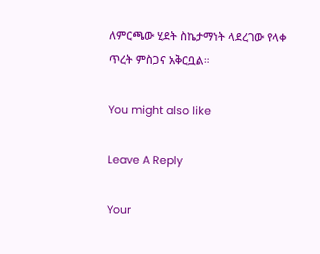ለምርጫው ሂደት ስኬታማነት ላደረገው የላቀ ጥረት ምስጋና አቅርቧል።

You might also like

Leave A Reply

Your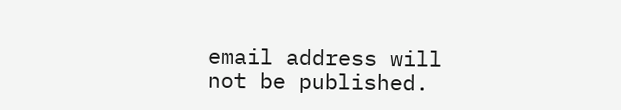email address will not be published.